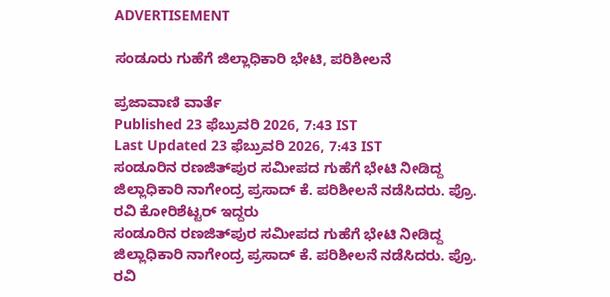ADVERTISEMENT

ಸಂಡೂರು ಗುಹೆಗೆ ಜಿಲ್ಲಾಧಿಕಾರಿ ಭೇಟಿ, ಪರಿಶೀಲನೆ

ಪ್ರಜಾವಾಣಿ ವಾರ್ತೆ
Published 23 ಫೆಬ್ರುವರಿ 2026, 7:43 IST
Last Updated 23 ಫೆಬ್ರುವರಿ 2026, 7:43 IST
ಸಂಡೂರಿನ ರಣಜಿತ್‌ಪುರ ಸಮೀಪದ ಗುಹೆಗೆ ಭೇಟಿ ನೀಡಿದ್ದ ಜಿಲ್ಲಾಧಿಕಾರಿ ನಾಗೇಂದ್ರ ಪ್ರಸಾದ್‌ ಕೆ. ಪರಿಶೀಲನೆ ನಡೆಸಿದರು. ಪ್ರೊ. ರವಿ ಕೋರಿಶೆಟ್ಟರ್‌ ಇದ್ದರು
ಸಂಡೂರಿನ ರಣಜಿತ್‌ಪುರ ಸಮೀಪದ ಗುಹೆಗೆ ಭೇಟಿ ನೀಡಿದ್ದ ಜಿಲ್ಲಾಧಿಕಾರಿ ನಾಗೇಂದ್ರ ಪ್ರಸಾದ್‌ ಕೆ. ಪರಿಶೀಲನೆ ನಡೆಸಿದರು. ಪ್ರೊ. ರವಿ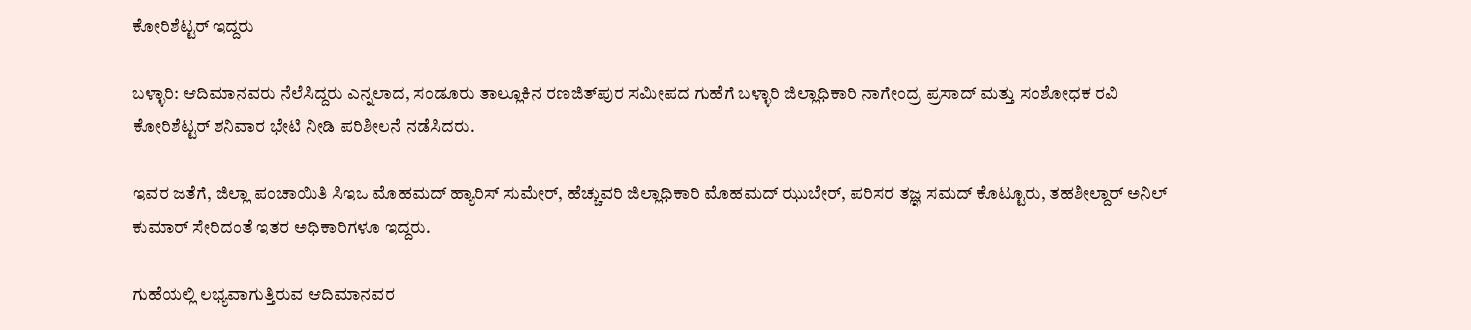ಕೋರಿಶೆಟ್ಟರ್‌ ಇದ್ದರು

ಬಳ್ಳಾರಿ: ಆದಿಮಾನವರು ನೆಲೆಸಿದ್ದರು ಎನ್ನಲಾದ, ಸಂಡೂರು ತಾಲ್ಲೂಕಿನ ರಣಜಿತ್‌ಪುರ ಸಮೀಪದ ಗುಹೆಗೆ ಬಳ್ಳಾರಿ ಜಿಲ್ಲಾಧಿಕಾರಿ ನಾಗೇಂದ್ರ ಪ್ರಸಾದ್‌ ಮತ್ತು ಸಂಶೋಧಕ ರವಿ ಕೋರಿಶೆಟ್ಟರ್‌ ಶನಿವಾರ ಭೇಟಿ ನೀಡಿ ಪರಿಶೀಲನೆ ನಡೆಸಿದರು.

ಇವರ ಜತೆಗೆ, ಜಿಲ್ಲಾ ಪಂಚಾಯಿತಿ ಸಿಇಒ ಮೊಹಮದ್‌ ಹ್ಯಾರಿಸ್‌ ಸುಮೇರ್‌, ಹೆಚ್ಚುವರಿ ಜಿಲ್ಲಾಧಿಕಾರಿ ಮೊಹಮದ್‌ ಝುಬೇರ್, ಪರಿಸರ ತಜ್ಞ ಸಮದ್‌ ಕೊಟ್ಟೂರು, ತಹಶೀಲ್ದಾರ್ ಅನಿಲ್‌ ಕುಮಾರ್‌ ಸೇರಿದಂತೆ ಇತರ ಅಧಿಕಾರಿಗಳೂ ಇದ್ದರು.

ಗುಹೆಯಲ್ಲಿ ಲಭ್ಯವಾಗುತ್ತಿರುವ ಆದಿಮಾನವರ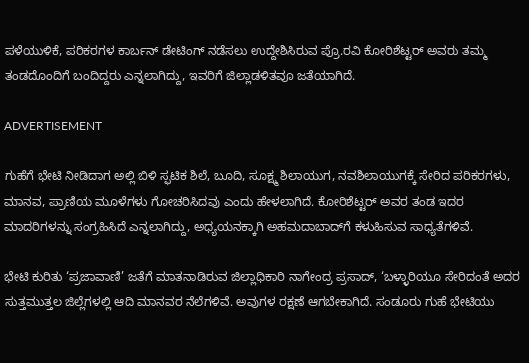ಪಳೆಯುಳಿಕೆ, ಪರಿಕರಗಳ ಕಾರ್ಬನ್‌ ಡೇಟಿಂಗ್ ನಡೆಸಲು ಉದ್ದೇಶಿಸಿರುವ ಪ್ರೊ.ರವಿ ಕೋರಿಶೆಟ್ಟರ್‌ ಅವರು ತಮ್ಮ ತಂಡದೊಂದಿಗೆ ಬಂದಿದ್ದರು ಎನ್ನಲಾಗಿದ್ದು, ಇವರಿಗೆ ಜಿಲ್ಲಾಡಳಿತವೂ ಜತೆಯಾಗಿದೆ.

ADVERTISEMENT

ಗುಹೆಗೆ ಭೇಟಿ ನೀಡಿದಾಗ ಅಲ್ಲಿ ಬಿಳಿ ಸ್ಫಟಿಕ ಶಿಲೆ, ಬೂದಿ, ಸೂಕ್ಷ್ಮ ಶಿಲಾಯುಗ, ನವಶಿಲಾಯುಗಕ್ಕೆ ಸೇರಿದ ಪರಿಕರಗಳು, ಮಾನವ, ಪ್ರಾಣಿಯ ಮೂಳೆಗಳು ಗೋಚರಿಸಿದವು ಎಂದು ಹೇಳಲಾಗಿದೆ. ಕೋರಿಶೆಟ್ಟರ್‌ ಅವರ ತಂಡ ಇದರ ಮಾದರಿಗಳನ್ನು ಸಂಗ್ರಹಿಸಿದೆ ಎನ್ನಲಾಗಿದ್ದು, ಅಧ್ಯಯನಕ್ಕಾಗಿ ಅಹಮದಾಬಾದ್‌ಗೆ ಕಳುಹಿಸುವ ಸಾಧ್ಯತೆಗಳಿವೆ.

ಭೇಟಿ ಕುರಿತು ‘ಪ್ರಜಾವಾಣಿ’ ಜತೆಗೆ ಮಾತನಾಡಿರುವ ಜಿಲ್ಲಾಧಿಕಾರಿ ನಾಗೇಂದ್ರ ಪ್ರಸಾದ್‌, ‘ಬಳ್ಳಾರಿಯೂ ಸೇರಿದಂತೆ ಅದರ ಸುತ್ತಮುತ್ತಲ ಜಿಲ್ಲೆಗಳಲ್ಲಿ ಆದಿ ಮಾನವರ ನೆಲೆಗಳಿವೆ. ಅವುಗಳ ರಕ್ಷಣೆ ಆಗಬೇಕಾಗಿದೆ. ಸಂಡೂರು ಗುಹೆ ಭೇಟಿಯು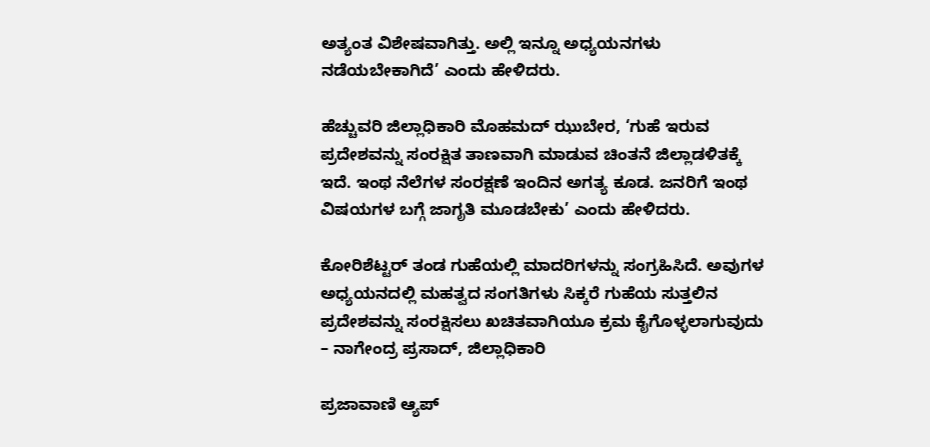ಅತ್ಯಂತ ವಿಶೇಷವಾಗಿತ್ತು. ಅಲ್ಲಿ ಇನ್ನೂ ಅಧ್ಯಯನಗಳು ನಡೆಯಬೇಕಾಗಿದೆ’ ಎಂದು ಹೇಳಿದರು.

ಹೆಚ್ಚುವರಿ ಜಿಲ್ಲಾಧಿಕಾರಿ ಮೊಹಮದ್‌ ಝುಬೇರ, ‘ಗುಹೆ ಇರುವ ಪ್ರದೇಶವನ್ನು ಸಂರಕ್ಷಿತ ತಾಣವಾಗಿ ಮಾಡುವ ಚಿಂತನೆ ಜಿಲ್ಲಾಡಳಿತಕ್ಕೆ ಇದೆ. ಇಂಥ ನೆಲೆಗಳ ಸಂರಕ್ಷಣೆ ಇಂದಿನ ಅಗತ್ಯ ಕೂಡ. ಜನರಿಗೆ ಇಂಥ ವಿಷಯಗಳ ಬಗ್ಗೆ ಜಾಗೃತಿ ಮೂಡಬೇಕು’ ಎಂದು ಹೇಳಿದರು.

ಕೋರಿಶೆಟ್ಟರ್‌ ತಂಡ ಗುಹೆಯಲ್ಲಿ ಮಾದರಿಗಳನ್ನು ಸಂಗ್ರಹಿಸಿದೆ. ಅವುಗಳ ಅಧ್ಯಯನದಲ್ಲಿ ಮಹತ್ವದ ಸಂಗತಿಗಳು ಸಿಕ್ಕರೆ ಗುಹೆಯ ಸುತ್ತಲಿನ ಪ್ರದೇಶವನ್ನು ಸಂರಕ್ಷಿಸಲು ಖಚಿತವಾಗಿಯೂ ಕ್ರಮ ಕೈಗೊಳ್ಳಲಾಗುವುದು
– ನಾಗೇಂದ್ರ ಪ್ರಸಾದ್‌, ಜಿಲ್ಲಾಧಿಕಾರಿ

ಪ್ರಜಾವಾಣಿ ಆ್ಯಪ್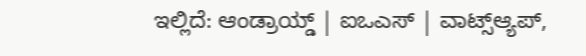ಇಲ್ಲಿದೆ: ಆಂಡ್ರಾಯ್ಡ್ | ಐಒಎಸ್ | ವಾಟ್ಸ್ಆ್ಯಪ್,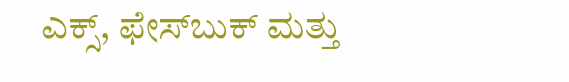ಎಕ್ಸ್, ಫೇಸ್‌ಬುಕ್ ಮತ್ತು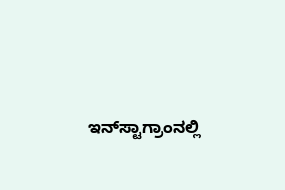ಇನ್‌ಸ್ಟಾಗ್ರಾಂನಲ್ಲಿ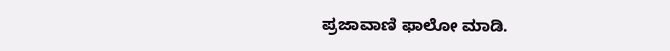ಪ್ರಜಾವಾಣಿ ಫಾಲೋ ಮಾಡಿ.